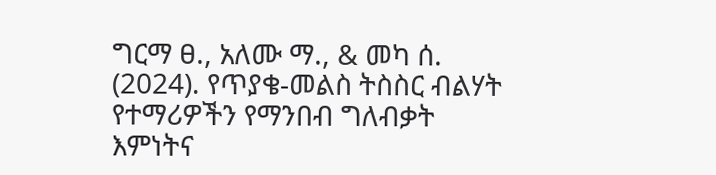ግርማ ፀ., አለሙ ማ., & መካ ሰ. (2024). የጥያቄ-መልስ ትስስር ብልሃት የተማሪዎችን የማንበብ ግለብቃት እምነትና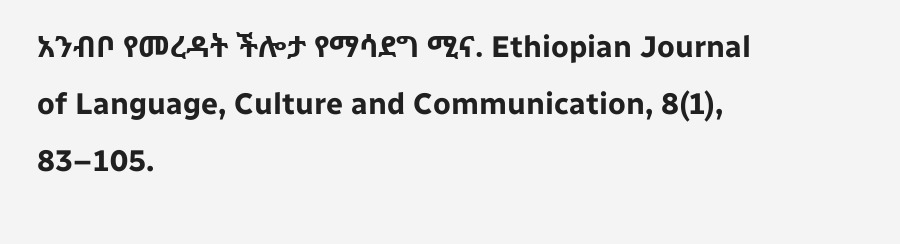አንብቦ የመረዳት ችሎታ የማሳደግ ሚና. Ethiopian Journal of Language, Culture and Communication, 8(1), 83–105.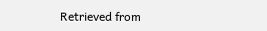Retrieved from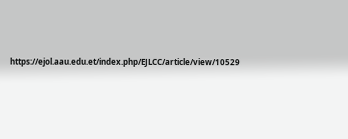https://ejol.aau.edu.et/index.php/EJLCC/article/view/10529